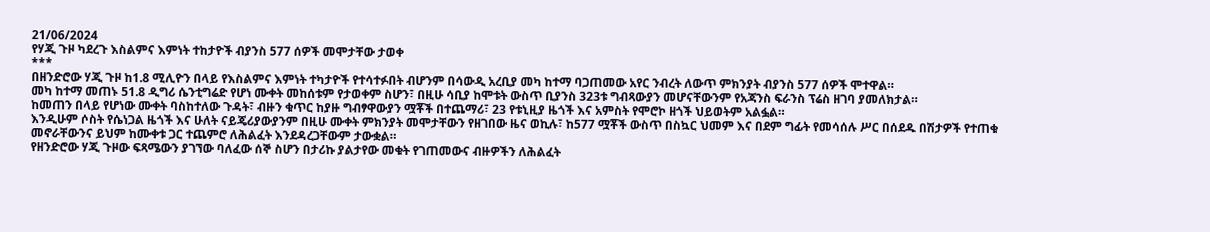21/06/2024
የሃጂ ጉዞ ካደረጉ እስልምና እምነት ተከታዮች ብያንስ 577 ሰዎች መሞታቸው ታወቀ
***
በዘንድሮው ሃጂ ጉዞ ከ1.8 ሚሊዮን በላይ የእስልምና እምነት ተካታዮች የተሳተፉበት ብሆንም በሳውዲ አረቢያ መካ ከተማ ባጋጠመው አየር ንብረት ለውጥ ምክንያት ብያንስ 577 ሰዎች ሞተዋል።
መካ ከተማ መጠኑ 51.8 ዲግሪ ሴንቲግሬድ የሆነ ሙቀት መከሰቱም የታወቀም ስሆን፣ በዚሁ ሳቢያ ከሞቱት ውስጥ ቢያንስ 323ቱ ግብጻውያን መሆናቸውንም የአጃንስ ፍራንስ ፕሬስ ዘገባ ያመለክታል።
ከመጠን በላይ የሆነው ሙቀት ባስከተለው ጉዳት፣ ብዙን ቁጥር ከያዙ ግብፃዋውያን ሟቾች በተጨማሪ፣ 23 የቱኒዚያ ዜጎች እና አምስት የሞሮኮ ዘጎች ህይወትም አልፏል።
እንዲሁም ሶስት የሴነጋል ዜጎች እና ሁለት ናይጄሪያውያንም በዚሁ ሙቀት ምክንያት መሞታቸውን የዘገበው ዜና ወኪሉ፣ ከ577 ሟቾች ውስጥ በስኳር ህመም እና በደም ግፊት የመሳሰሉ ሥር በሰደዱ በሽታዎች የተጠቁ መኖራቸውንና ይህም ከሙቀቱ ጋር ተጨምሮ ለሕልፈት እንደዳረጋቸውም ታውቋል።
የዘንድሮው ሃጂ ጉዞው ፍጻሜውን ያገኘው ባለፈው ሰኞ ስሆን በታሪኩ ያልታየው መቁት የገጠመውና ብዙዎችን ለሕልፈት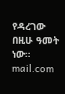የዳረገው በዚሁ ዓመት ነው።
mail.com